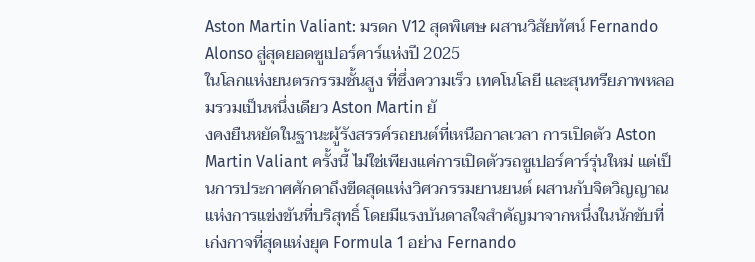Aston Martin Valiant: มรดก V12 สุดพิเศษ ผสานวิสัยทัศน์ Fernando Alonso สู่สุดยอดซูเปอร์คาร์แห่งปี 2025
ในโลกแห่งยนตรกรรมชั้นสูง ที่ซึ่งความเร็ว เทคโนโลยี และสุนทรียภาพหลอมรวมเป็นหนึ่งเดียว Aston Martin ยั
งคงยืนหยัดในฐานะผู้รังสรรค์รถยนต์ที่เหนือกาลเวลา การเปิดตัว Aston Martin Valiant ครั้งนี้ ไม่ใช่เพียงแค่การเปิดตัวรถซูเปอร์คาร์รุ่นใหม่ แต่เป็นการประกาศศักดาถึงขีดสุดแห่งวิศวกรรมยานยนต์ ผสานกับจิตวิญญาณแห่งการแข่งขันที่บริสุทธิ์ โดยมีแรงบันดาลใจสำคัญมาจากหนึ่งในนักขับที่เก่งกาจที่สุดแห่งยุค Formula 1 อย่าง Fernando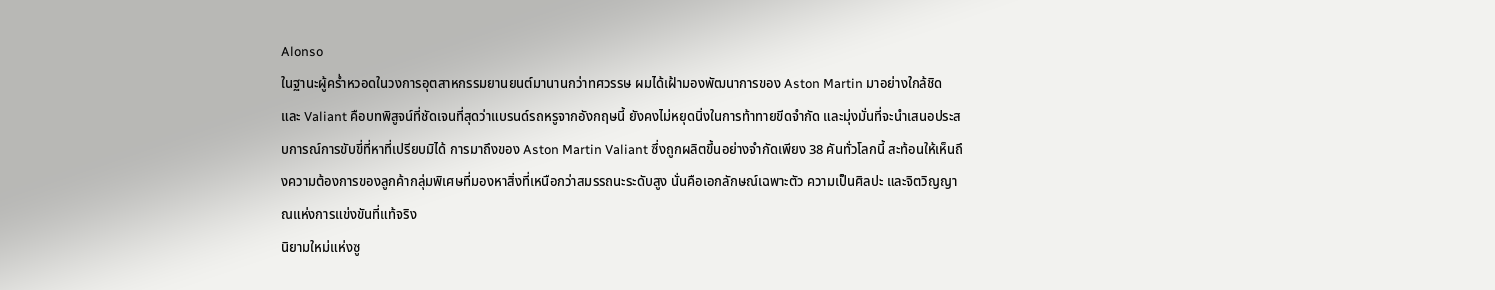Alonso
ในฐานะผู้คร่ำหวอดในวงการอุตสาหกรรมยานยนต์มานานกว่าทศวรรษ ผมได้เฝ้ามองพัฒนาการของ Aston Martin มาอย่างใกล้ชิด และ Valiant คือบทพิสูจน์ที่ชัดเจนที่สุดว่าแบรนด์รถหรูจากอังกฤษนี้ ยังคงไม่หยุดนิ่งในการท้าทายขีดจำกัด และมุ่งมั่นที่จะนำเสนอประสบการณ์การขับขี่ที่หาที่เปรียบมิได้ การมาถึงของ Aston Martin Valiant ซึ่งถูกผลิตขึ้นอย่างจำกัดเพียง 38 คันทั่วโลกนี้ สะท้อนให้เห็นถึงความต้องการของลูกค้ากลุ่มพิเศษที่มองหาสิ่งที่เหนือกว่าสมรรถนะระดับสูง นั่นคือเอกลักษณ์เฉพาะตัว ความเป็นศิลปะ และจิตวิญญาณแห่งการแข่งขันที่แท้จริง
นิยามใหม่แห่งซู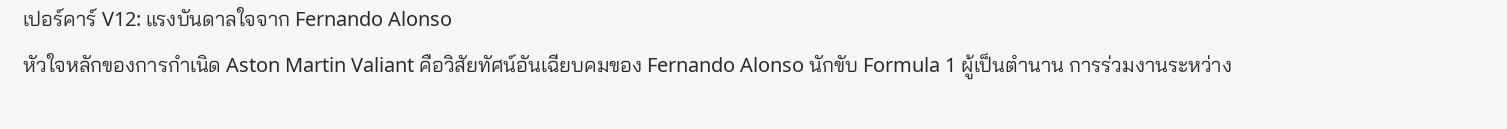เปอร์คาร์ V12: แรงบันดาลใจจาก Fernando Alonso
หัวใจหลักของการกำเนิด Aston Martin Valiant คือวิสัยทัศน์อันเฉียบคมของ Fernando Alonso นักขับ Formula 1 ผู้เป็นตำนาน การร่วมงานระหว่าง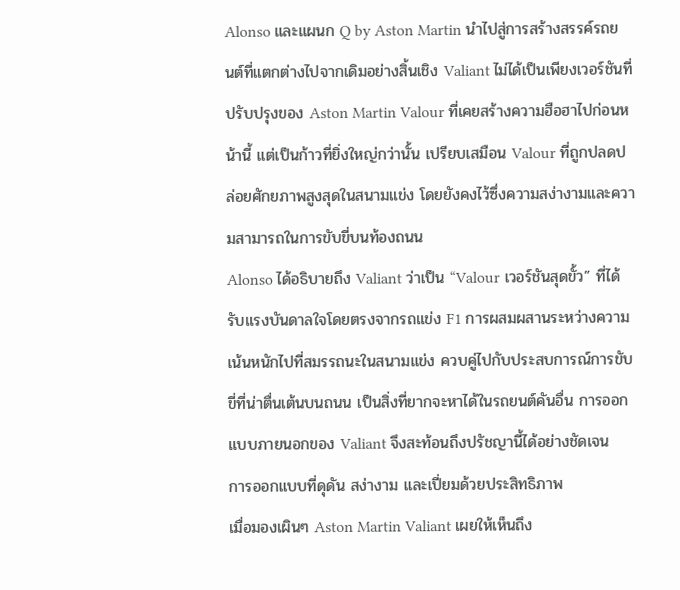Alonso และแผนก Q by Aston Martin นำไปสู่การสร้างสรรค์รถยนต์ที่แตกต่างไปจากเดิมอย่างสิ้นเชิง Valiant ไม่ได้เป็นเพียงเวอร์ชันที่ปรับปรุงของ Aston Martin Valour ที่เคยสร้างความฮือฮาไปก่อนหน้านี้ แต่เป็นก้าวที่ยิ่งใหญ่กว่านั้น เปรียบเสมือน Valour ที่ถูกปลดปล่อยศักยภาพสูงสุดในสนามแข่ง โดยยังคงไว้ซึ่งความสง่างามและความสามารถในการขับขี่บนท้องถนน
Alonso ได้อธิบายถึง Valiant ว่าเป็น “Valour เวอร์ชันสุดขั้ว” ที่ได้รับแรงบันดาลใจโดยตรงจากรถแข่ง F1 การผสมผสานระหว่างความเน้นหนักไปที่สมรรถนะในสนามแข่ง ควบคู่ไปกับประสบการณ์การขับขี่ที่น่าตื่นเต้นบนถนน เป็นสิ่งที่ยากจะหาได้ในรถยนต์คันอื่น การออกแบบภายนอกของ Valiant จึงสะท้อนถึงปรัชญานี้ได้อย่างชัดเจน
การออกแบบที่ดุดัน สง่างาม และเปี่ยมด้วยประสิทธิภาพ
เมื่อมองเผินๆ Aston Martin Valiant เผยให้เห็นถึง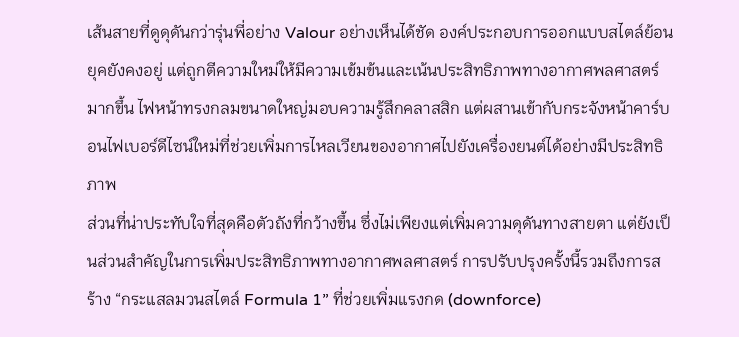เส้นสายที่ดูดุดันกว่ารุ่นพี่อย่าง Valour อย่างเห็นได้ชัด องค์ประกอบการออกแบบสไตล์ย้อนยุคยังคงอยู่ แต่ถูกตีความใหม่ให้มีความเข้มข้นและเน้นประสิทธิภาพทางอากาศพลศาสตร์มากขึ้น ไฟหน้าทรงกลมขนาดใหญ่มอบความรู้สึกคลาสสิก แต่ผสานเข้ากับกระจังหน้าคาร์บอนไฟเบอร์ดีไซน์ใหม่ที่ช่วยเพิ่มการไหลเวียนของอากาศไปยังเครื่องยนต์ได้อย่างมีประสิทธิภาพ
ส่วนที่น่าประทับใจที่สุดคือตัวถังที่กว้างขึ้น ซึ่งไม่เพียงแต่เพิ่มความดุดันทางสายตา แต่ยังเป็นส่วนสำคัญในการเพิ่มประสิทธิภาพทางอากาศพลศาสตร์ การปรับปรุงครั้งนี้รวมถึงการสร้าง “กระแสลมวนสไตล์ Formula 1” ที่ช่วยเพิ่มแรงกด (downforce)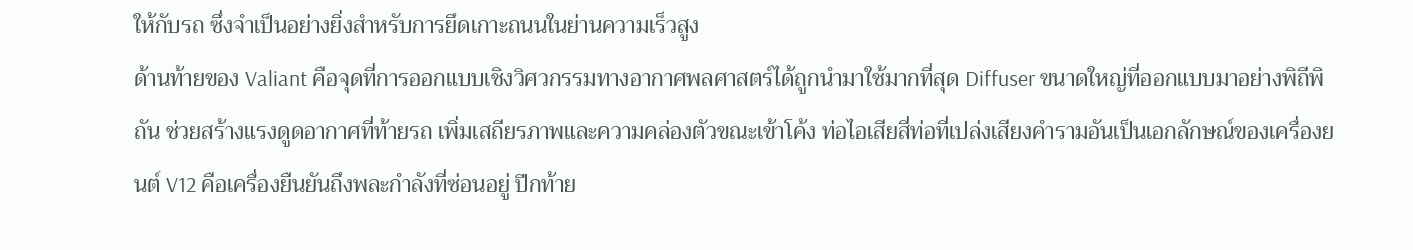ให้กับรถ ซึ่งจำเป็นอย่างยิ่งสำหรับการยึดเกาะถนนในย่านความเร็วสูง
ด้านท้ายของ Valiant คือจุดที่การออกแบบเชิงวิศวกรรมทางอากาศพลศาสตร์ได้ถูกนำมาใช้มากที่สุด Diffuser ขนาดใหญ่ที่ออกแบบมาอย่างพิถีพิถัน ช่วยสร้างแรงดูดอากาศที่ท้ายรถ เพิ่มเสถียรภาพและความคล่องตัวขณะเข้าโค้ง ท่อไอเสียสี่ท่อที่เปล่งเสียงคำรามอันเป็นเอกลักษณ์ของเครื่องยนต์ V12 คือเครื่องยืนยันถึงพละกำลังที่ซ่อนอยู่ ปีกท้าย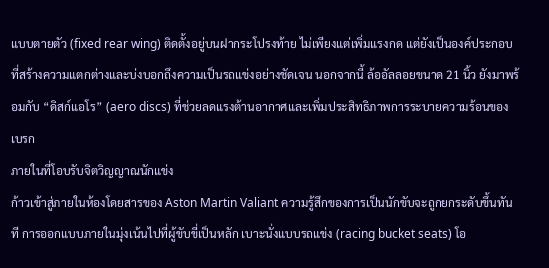แบบตายตัว (fixed rear wing) ติดตั้งอยู่บนฝากระโปรงท้าย ไม่เพียงแต่เพิ่มแรงกด แต่ยังเป็นองค์ประกอบที่สร้างความแตกต่างและบ่งบอกถึงความเป็นรถแข่งอย่างชัดเจน นอกจากนี้ ล้ออัลลอยขนาด 21 นิ้ว ยังมาพร้อมกับ “ดิสก์แอโร” (aero discs) ที่ช่วยลดแรงต้านอากาศและเพิ่มประสิทธิภาพการระบายความร้อนของเบรก
ภายในที่โอบรับจิตวิญญาณนักแข่ง
ก้าวเข้าสู่ภายในห้องโดยสารของ Aston Martin Valiant ความรู้สึกของการเป็นนักขับจะถูกยกระดับขึ้นทันที การออกแบบภายในมุ่งเน้นไปที่ผู้ขับขี่เป็นหลัก เบาะนั่งแบบรถแข่ง (racing bucket seats) โอ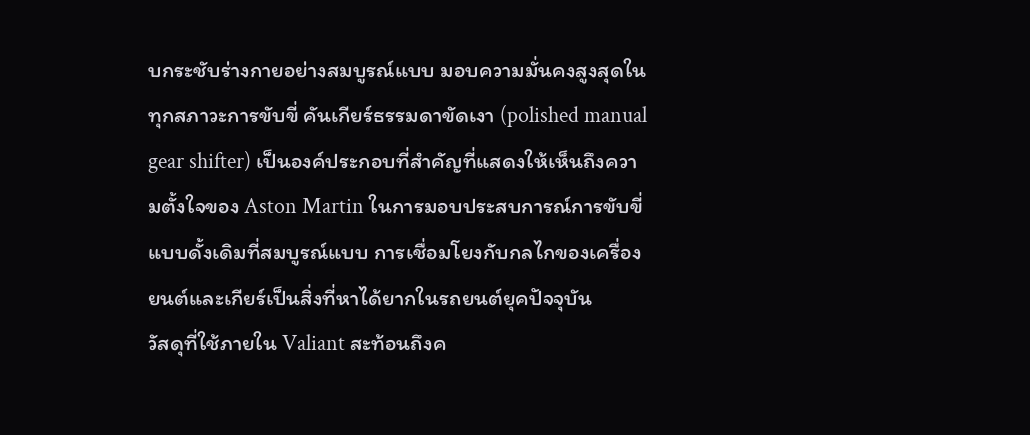บกระชับร่างกายอย่างสมบูรณ์แบบ มอบความมั่นคงสูงสุดในทุกสภาวะการขับขี่ คันเกียร์ธรรมดาขัดเงา (polished manual gear shifter) เป็นองค์ประกอบที่สำคัญที่แสดงให้เห็นถึงความตั้งใจของ Aston Martin ในการมอบประสบการณ์การขับขี่แบบดั้งเดิมที่สมบูรณ์แบบ การเชื่อมโยงกับกลไกของเครื่องยนต์และเกียร์เป็นสิ่งที่หาได้ยากในรถยนต์ยุคปัจจุบัน
วัสดุที่ใช้ภายใน Valiant สะท้อนถึงค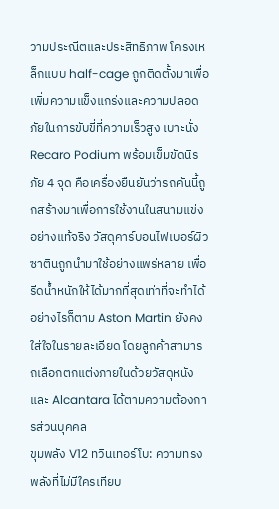วามประณีตและประสิทธิภาพ โครงเหล็กแบบ half-cage ถูกติดตั้งมาเพื่อเพิ่มความแข็งแกร่งและความปลอดภัยในการขับขี่ที่ความเร็วสูง เบาะนั่ง Recaro Podium พร้อมเข็มขัดนิรภัย 4 จุด คือเครื่องยืนยันว่ารถคันนี้ถูกสร้างมาเพื่อการใช้งานในสนามแข่งอย่างแท้จริง วัสดุคาร์บอนไฟเบอร์ผิวซาตินถูกนำมาใช้อย่างแพร่หลาย เพื่อรีดน้ำหนักให้ได้มากที่สุดเท่าที่จะทำได้ อย่างไรก็ตาม Aston Martin ยังคงใส่ใจในรายละเอียด โดยลูกค้าสามารถเลือกตกแต่งภายในด้วยวัสดุหนังและ Alcantara ได้ตามความต้องการส่วนบุคคล
ขุมพลัง V12 ทวินเทอร์โบ: ความทรงพลังที่ไม่มีใครเทียบ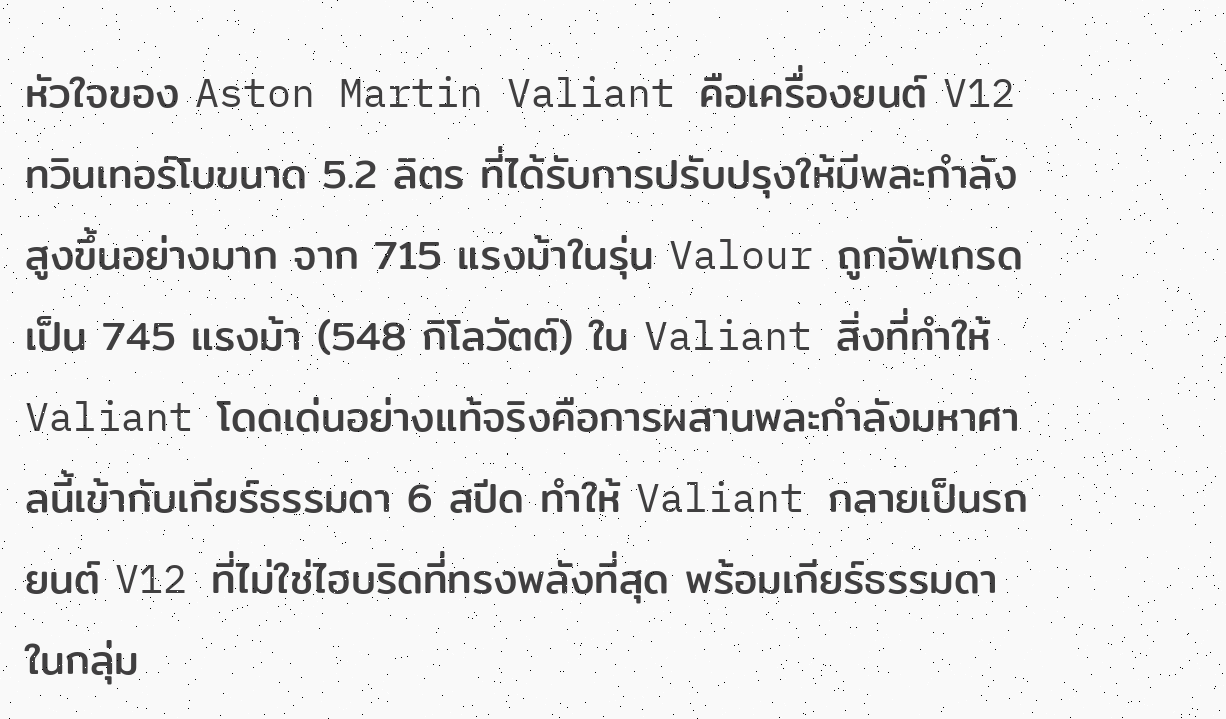หัวใจของ Aston Martin Valiant คือเครื่องยนต์ V12 ทวินเทอร์โบขนาด 5.2 ลิตร ที่ได้รับการปรับปรุงให้มีพละกำลังสูงขึ้นอย่างมาก จาก 715 แรงม้าในรุ่น Valour ถูกอัพเกรดเป็น 745 แรงม้า (548 กิโลวัตต์) ใน Valiant สิ่งที่ทำให้ Valiant โดดเด่นอย่างแท้จริงคือการผสานพละกำลังมหาศาลนี้เข้ากับเกียร์ธรรมดา 6 สปีด ทำให้ Valiant กลายเป็นรถยนต์ V12 ที่ไม่ใช่ไฮบริดที่ทรงพลังที่สุด พร้อมเกียร์ธรรมดาในกลุ่ม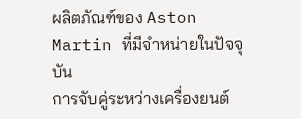ผลิตภัณฑ์ของ Aston Martin ที่มีจำหน่ายในปัจจุบัน
การจับคู่ระหว่างเครื่องยนต์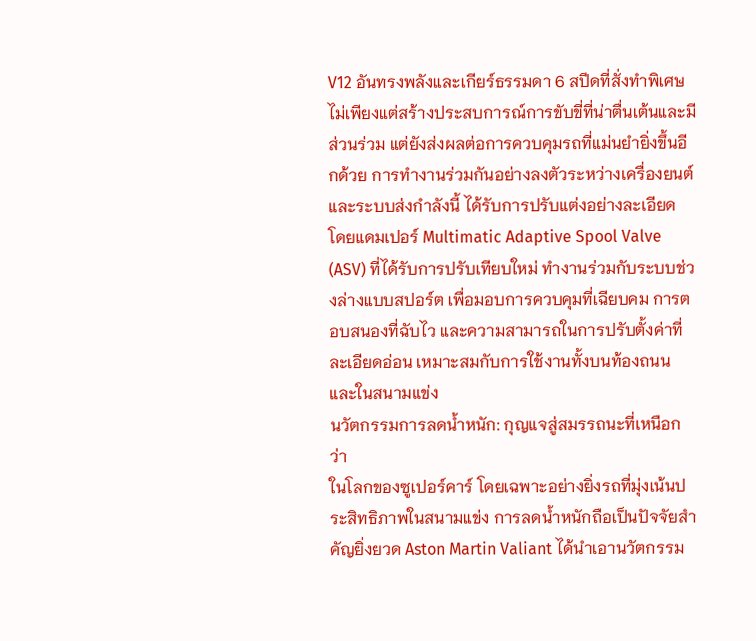V12 อันทรงพลังและเกียร์ธรรมดา 6 สปีดที่สั่งทำพิเศษ ไม่เพียงแต่สร้างประสบการณ์การขับขี่ที่น่าตื่นเต้นและมีส่วนร่วม แต่ยังส่งผลต่อการควบคุมรถที่แม่นยำยิ่งขึ้นอีกด้วย การทำงานร่วมกันอย่างลงตัวระหว่างเครื่องยนต์และระบบส่งกำลังนี้ ได้รับการปรับแต่งอย่างละเอียด โดยแดมเปอร์ Multimatic Adaptive Spool Valve (ASV) ที่ได้รับการปรับเทียบใหม่ ทำงานร่วมกับระบบช่วงล่างแบบสปอร์ต เพื่อมอบการควบคุมที่เฉียบคม การตอบสนองที่ฉับไว และความสามารถในการปรับตั้งค่าที่ละเอียดอ่อน เหมาะสมกับการใช้งานทั้งบนท้องถนนและในสนามแข่ง
นวัตกรรมการลดน้ำหนัก: กุญแจสู่สมรรถนะที่เหนือกว่า
ในโลกของซูเปอร์คาร์ โดยเฉพาะอย่างยิ่งรถที่มุ่งเน้นประสิทธิภาพในสนามแข่ง การลดน้ำหนักถือเป็นปัจจัยสำคัญยิ่งยวด Aston Martin Valiant ได้นำเอานวัตกรรม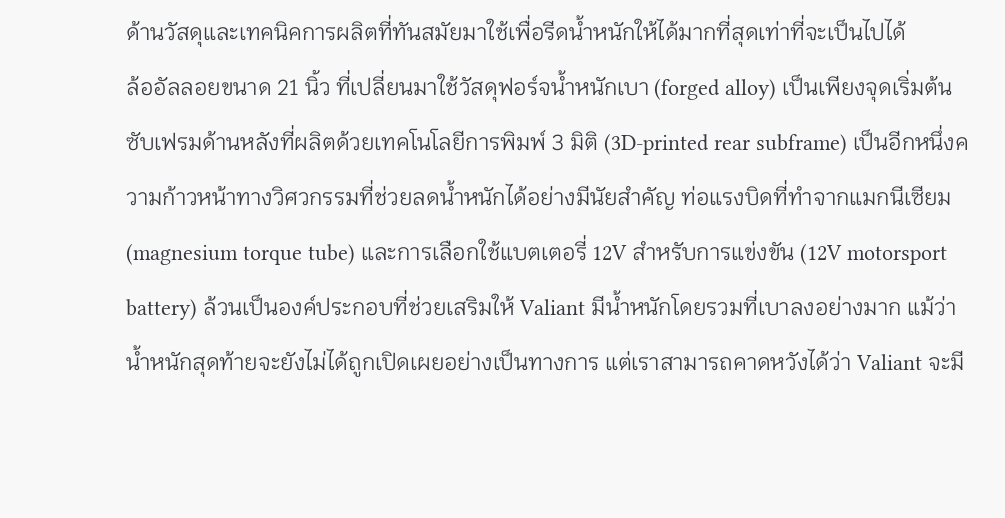ด้านวัสดุและเทคนิคการผลิตที่ทันสมัยมาใช้เพื่อรีดน้ำหนักให้ได้มากที่สุดเท่าที่จะเป็นไปได้
ล้ออัลลอยขนาด 21 นิ้ว ที่เปลี่ยนมาใช้วัสดุฟอร์จน้ำหนักเบา (forged alloy) เป็นเพียงจุดเริ่มต้น ซับเฟรมด้านหลังที่ผลิตด้วยเทคโนโลยีการพิมพ์ 3 มิติ (3D-printed rear subframe) เป็นอีกหนึ่งความก้าวหน้าทางวิศวกรรมที่ช่วยลดน้ำหนักได้อย่างมีนัยสำคัญ ท่อแรงบิดที่ทำจากแมกนีเซียม (magnesium torque tube) และการเลือกใช้แบตเตอรี่ 12V สำหรับการแข่งขัน (12V motorsport battery) ล้วนเป็นองค์ประกอบที่ช่วยเสริมให้ Valiant มีน้ำหนักโดยรวมที่เบาลงอย่างมาก แม้ว่าน้ำหนักสุดท้ายจะยังไม่ได้ถูกเปิดเผยอย่างเป็นทางการ แต่เราสามารถคาดหวังได้ว่า Valiant จะมี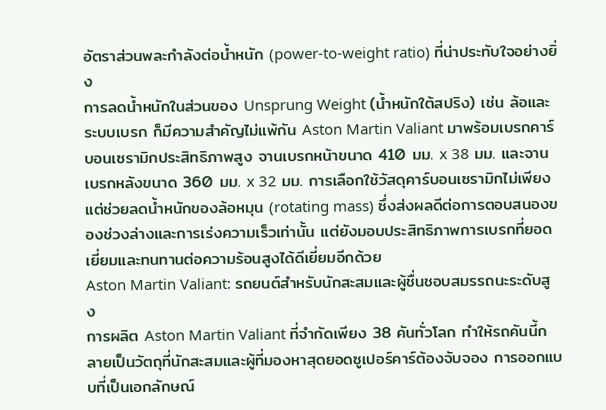อัตราส่วนพละกำลังต่อน้ำหนัก (power-to-weight ratio) ที่น่าประทับใจอย่างยิ่ง
การลดน้ำหนักในส่วนของ Unsprung Weight (น้ำหนักใต้สปริง) เช่น ล้อและระบบเบรก ก็มีความสำคัญไม่แพ้กัน Aston Martin Valiant มาพร้อมเบรกคาร์บอนเซรามิกประสิทธิภาพสูง จานเบรกหน้าขนาด 410 มม. x 38 มม. และจานเบรกหลังขนาด 360 มม. x 32 มม. การเลือกใช้วัสดุคาร์บอนเซรามิกไม่เพียงแต่ช่วยลดน้ำหนักของล้อหมุน (rotating mass) ซึ่งส่งผลดีต่อการตอบสนองของช่วงล่างและการเร่งความเร็วเท่านั้น แต่ยังมอบประสิทธิภาพการเบรกที่ยอดเยี่ยมและทนทานต่อความร้อนสูงได้ดีเยี่ยมอีกด้วย
Aston Martin Valiant: รถยนต์สำหรับนักสะสมและผู้ชื่นชอบสมรรถนะระดับสูง
การผลิต Aston Martin Valiant ที่จำกัดเพียง 38 คันทั่วโลก ทำให้รถคันนี้กลายเป็นวัตถุที่นักสะสมและผู้ที่มองหาสุดยอดซูเปอร์คาร์ต้องจับจอง การออกแบบที่เป็นเอกลักษณ์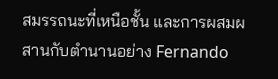สมรรถนะที่เหนือชั้น และการผสมผสานกับตำนานอย่าง Fernando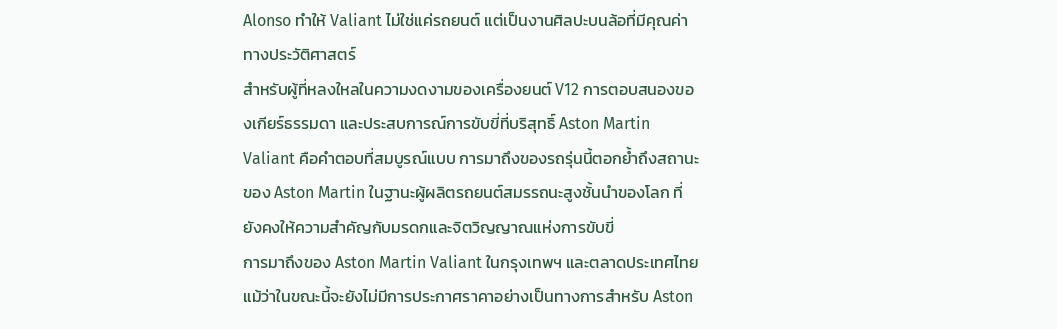Alonso ทำให้ Valiant ไม่ใช่แค่รถยนต์ แต่เป็นงานศิลปะบนล้อที่มีคุณค่าทางประวัติศาสตร์
สำหรับผู้ที่หลงใหลในความงดงามของเครื่องยนต์ V12 การตอบสนองของเกียร์ธรรมดา และประสบการณ์การขับขี่ที่บริสุทธิ์ Aston Martin Valiant คือคำตอบที่สมบูรณ์แบบ การมาถึงของรถรุ่นนี้ตอกย้ำถึงสถานะของ Aston Martin ในฐานะผู้ผลิตรถยนต์สมรรถนะสูงชั้นนำของโลก ที่ยังคงให้ความสำคัญกับมรดกและจิตวิญญาณแห่งการขับขี่
การมาถึงของ Aston Martin Valiant ในกรุงเทพฯ และตลาดประเทศไทย
แม้ว่าในขณะนี้จะยังไม่มีการประกาศราคาอย่างเป็นทางการสำหรับ Aston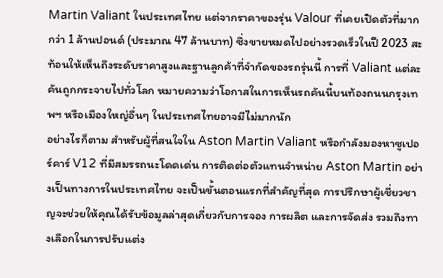Martin Valiant ในประเทศไทย แต่จากราคาของรุ่น Valour ที่เคยเปิดตัวที่มากกว่า 1 ล้านปอนด์ (ประมาณ 47 ล้านบาท) ซึ่งขายหมดไปอย่างรวดเร็วในปี 2023 สะท้อนให้เห็นถึงระดับราคาสูงและฐานลูกค้าที่จำกัดของรถรุ่นนี้ การที่ Valiant แต่ละคันถูกกระจายไปทั่วโลก หมายความว่าโอกาสในการเห็นรถคันนี้บนท้องถนนกรุงเทพฯ หรือเมืองใหญ่อื่นๆ ในประเทศไทยอาจมีไม่มากนัก
อย่างไรก็ตาม สำหรับผู้ที่สนใจใน Aston Martin Valiant หรือกำลังมองหาซูเปอร์คาร์ V12 ที่มีสมรรถนะโดดเด่น การติดต่อตัวแทนจำหน่าย Aston Martin อย่างเป็นทางการในประเทศไทย จะเป็นขั้นตอนแรกที่สำคัญที่สุด การปรึกษาผู้เชี่ยวชาญจะช่วยให้คุณได้รับข้อมูลล่าสุดเกี่ยวกับการจอง การผลิต และการจัดส่ง รวมถึงทางเลือกในการปรับแต่ง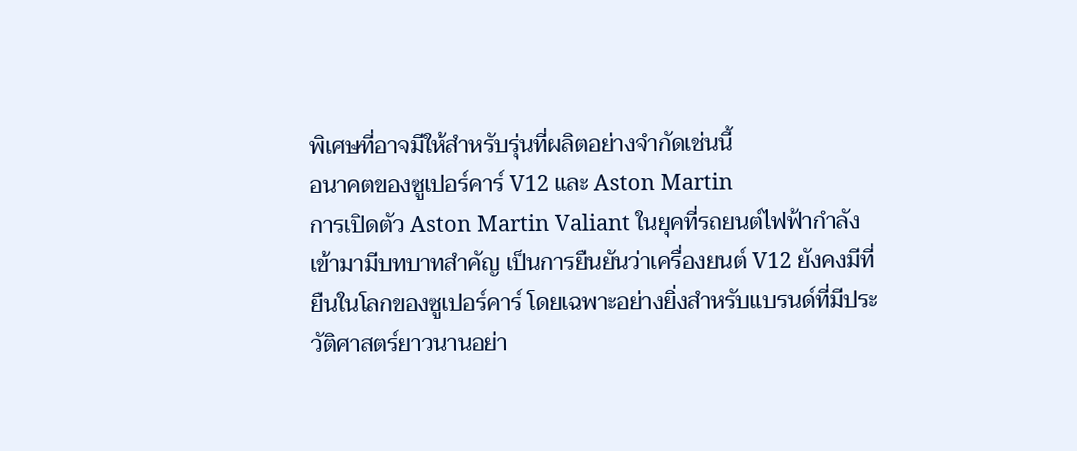พิเศษที่อาจมีให้สำหรับรุ่นที่ผลิตอย่างจำกัดเช่นนี้
อนาคตของซูเปอร์คาร์ V12 และ Aston Martin
การเปิดตัว Aston Martin Valiant ในยุคที่รถยนต์ไฟฟ้ากำลังเข้ามามีบทบาทสำคัญ เป็นการยืนยันว่าเครื่องยนต์ V12 ยังคงมีที่ยืนในโลกของซูเปอร์คาร์ โดยเฉพาะอย่างยิ่งสำหรับแบรนด์ที่มีประวัติศาสตร์ยาวนานอย่า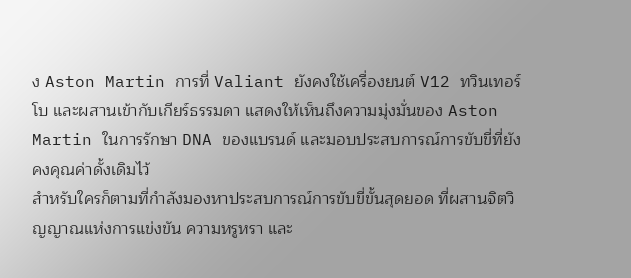ง Aston Martin การที่ Valiant ยังคงใช้เครื่องยนต์ V12 ทวินเทอร์โบ และผสานเข้ากับเกียร์ธรรมดา แสดงให้เห็นถึงความมุ่งมั่นของ Aston Martin ในการรักษา DNA ของแบรนด์ และมอบประสบการณ์การขับขี่ที่ยังคงคุณค่าดั้งเดิมไว้
สำหรับใครก็ตามที่กำลังมองหาประสบการณ์การขับขี่ขั้นสุดยอด ที่ผสานจิตวิญญาณแห่งการแข่งขัน ความหรูหรา และ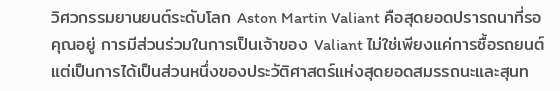วิศวกรรมยานยนต์ระดับโลก Aston Martin Valiant คือสุดยอดปรารถนาที่รอคุณอยู่ การมีส่วนร่วมในการเป็นเจ้าของ Valiant ไม่ใช่เพียงแค่การซื้อรถยนต์ แต่เป็นการได้เป็นส่วนหนึ่งของประวัติศาสตร์แห่งสุดยอดสมรรถนะและสุนท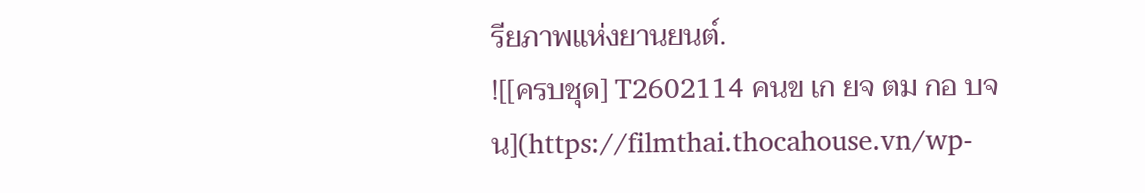รียภาพแห่งยานยนต์.
![[ครบชุด] T2602114 คนข เก ยจ ตม กอ บจน](https://filmthai.thocahouse.vn/wp-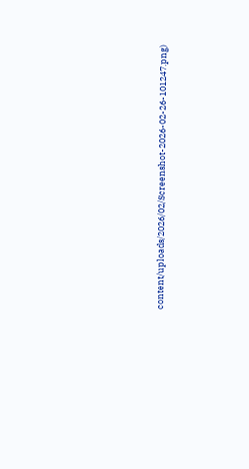content/uploads/2026/02/Screenshot-2026-02-26-101247.png)